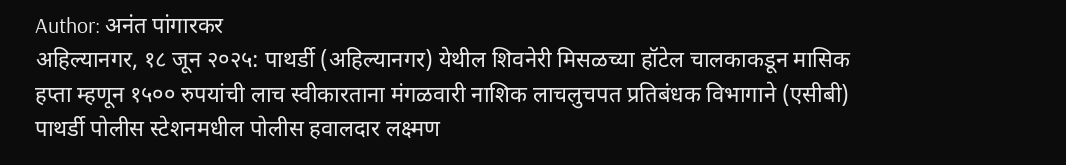Author: अनंत पांगारकर
अहिल्यानगर, १८ जून २०२५: पाथर्डी (अहिल्यानगर) येथील शिवनेरी मिसळच्या हॉटेल चालकाकडून मासिक हप्ता म्हणून १५०० रुपयांची लाच स्वीकारताना मंगळवारी नाशिक लाचलुचपत प्रतिबंधक विभागाने (एसीबी) पाथर्डी पोलीस स्टेशनमधील पोलीस हवालदार लक्ष्मण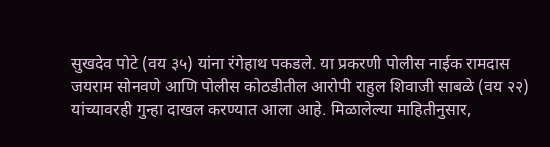सुखदेव पोटे (वय ३५) यांना रंगेहाथ पकडले. या प्रकरणी पोलीस नाईक रामदास जयराम सोनवणे आणि पोलीस कोठडीतील आरोपी राहुल शिवाजी साबळे (वय २२) यांच्यावरही गुन्हा दाखल करण्यात आला आहे. मिळालेल्या माहितीनुसार,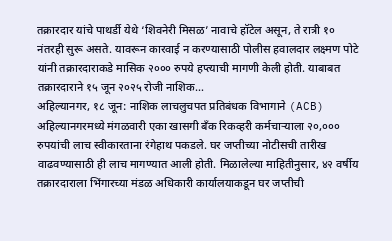तक्रारदार यांचे पाथर्डी येथे ‘शिवनेरी मिसळ’ नावाचे हॉटेल असून, ते रात्री १० नंतरही सुरू असते. यावरून कारवाई न करण्यासाठी पोलीस हवालदार लक्ष्मण पोटे यांनी तक्रारदाराकडे मासिक २००० रुपये हप्त्याची मागणी केली होती. याबाबत तक्रारदाराने १५ जून २०२५ रोजी नाशिक…
अहिल्यानगर, १८ जून: नाशिक लाचलुचपत प्रतिबंधक विभागाने (ACB) अहिल्यानगरमध्ये मंगळवारी एका खासगी बँक रिकव्हरी कर्मचाऱ्याला २०,००० रुपयांची लाच स्वीकारताना रंगेहाथ पकडले. घर जप्तीच्या नोटीसची तारीख वाढवण्यासाठी ही लाच मागण्यात आली होती. मिळालेल्या माहितीनुसार, ४२ वर्षीय तक्रारदाराला भिंगारच्या मंडळ अधिकारी कार्यालयाकडून घर जप्तीची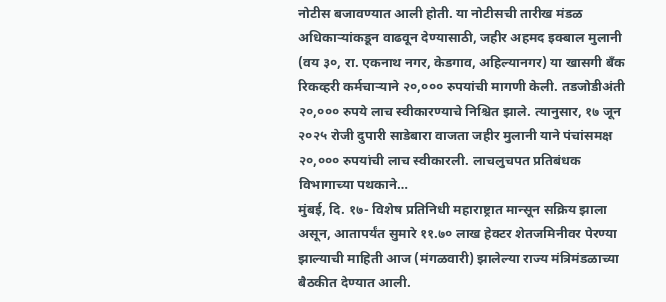नोटीस बजावण्यात आली होती. या नोटीसची तारीख मंडळ अधिकाऱ्यांकडून वाढवून देण्यासाठी, जहीर अहमद इक्बाल मुलानी (वय ३०, रा. एकनाथ नगर, केडगाव, अहिल्यानगर) या खासगी बँक रिकव्हरी कर्मचाऱ्याने २०,००० रुपयांची मागणी केली. तडजोडीअंती २०,००० रुपये लाच स्वीकारण्याचे निश्चित झाले. त्यानुसार, १७ जून २०२५ रोजी दुपारी साडेबारा वाजता जहीर मुलानी याने पंचांसमक्ष २०,००० रुपयांची लाच स्वीकारली. लाचलुचपत प्रतिबंधक विभागाच्या पथकाने…
मुंबई, दि. १७- विशेष प्रतिनिधी महाराष्ट्रात मान्सून सक्रिय झाला असून, आतापर्यंत सुमारे ११.७० लाख हेक्टर शेतजमिनीवर पेरण्या झाल्याची माहिती आज (मंगळवारी) झालेल्या राज्य मंत्रिमंडळाच्या बैठकीत देण्यात आली.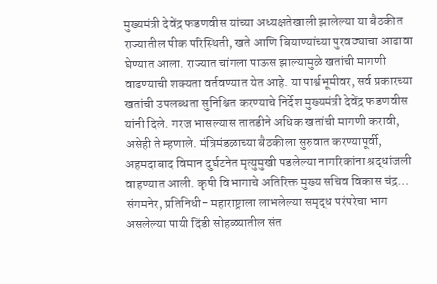मुख्यमंत्री देवेंद्र फडणवीस यांच्या अध्यक्षतेखाली झालेल्या या बैठकीत राज्यातील पीक परिस्थिती, खते आणि बियाण्यांच्या पुरवठ्याचा आढावा घेण्यात आला. राज्यात चांगला पाऊस झाल्यामुळे खतांची मागणी वाढण्याची शक्यता वर्तवण्यात येत आहे. या पार्श्वभूमीवर, सर्व प्रकारच्या खतांची उपलब्धता सुनिश्चित करण्याचे निर्देश मुख्यमंत्री देवेंद्र फडणवीस यांनी दिले. गरज भासल्यास तातडीने अधिक खतांची मागणी करावी, असेही ते म्हणाले. मंत्रिमंडळाच्या बैठकीला सुरुवात करण्यापूर्वी, अहमदाबाद विमान दुर्घटनेत मृत्युमुखी पडलेल्या नागरिकांना श्रद्धांजली वाहण्यात आली. कृषी विभागाचे अतिरिक्त मुख्य सचिव विकास चंद्र…
संगमनेर, प्रतिनिधी- महाराष्ट्राला लाभलेल्या समृद्ध परंपरेचा भाग असलेल्या पायी दिंडी सोहळ्यातील संत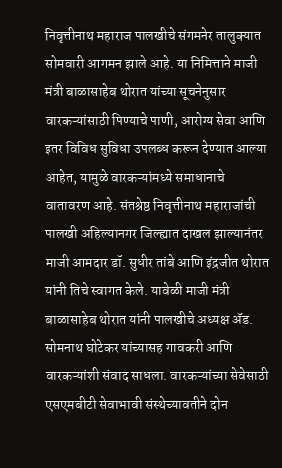निवृत्तीनाथ महाराज पालखीचे संगमनेर तालुक्यात सोमवारी आगमन झाले आहे. या निमित्ताने माजी मंत्री बाळासाहेब थोरात यांच्या सूचनेनुसार वारकऱ्यांसाठी पिण्याचे पाणी, आरोग्य सेवा आणि इतर विविध सुविधा उपलब्ध करून देण्यात आल्या आहेत, यामुळे वारकऱ्यांमध्ये समाधानाचे वातावरण आहे. संतश्रेष्ठ निवृत्तीनाथ महाराजांची पालखी अहिल्यानगर जिल्ह्यात दाखल झाल्यानंतर माजी आमदार डॉ. सुधीर तांबे आणि इंद्रजीत थोरात यांनी तिचे स्वागत केले. यावेळी माजी मंत्री बाळासाहेब थोरात यांनी पालखीचे अध्यक्ष ॲड. सोमनाथ घोटेकर यांच्यासह गावकरी आणि वारकऱ्यांशी संवाद साधला. वारकऱ्यांच्या सेवेसाठी एसएमबीटी सेवाभावी संस्थेच्यावतीने दोन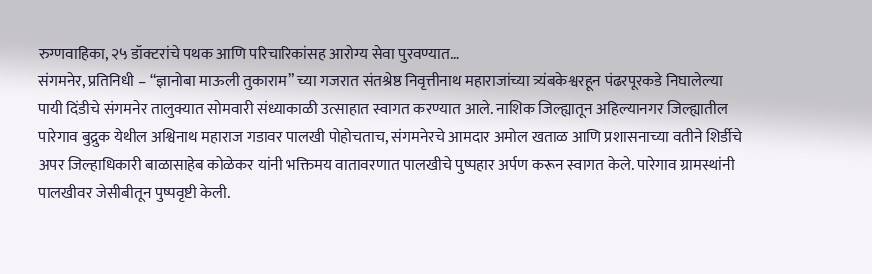रुग्णवाहिका, २५ डॉक्टरांचे पथक आणि परिचारिकांसह आरोग्य सेवा पुरवण्यात…
संगमनेर, प्रतिनिधी – “ज्ञानोबा माऊली तुकाराम” च्या गजरात संतश्रेष्ठ निवृत्तीनाथ महाराजांच्या त्र्यंबकेश्वरहून पंढरपूरकडे निघालेल्या पायी दिंडीचे संगमनेर तालुक्यात सोमवारी संध्याकाळी उत्साहात स्वागत करण्यात आले. नाशिक जिल्ह्यातून अहिल्यानगर जिल्ह्यातील पारेगाव बुद्रुक येथील अश्विनाथ महाराज गडावर पालखी पोहोचताच, संगमनेरचे आमदार अमोल खताळ आणि प्रशासनाच्या वतीने शिर्डीचे अपर जिल्हाधिकारी बाळासाहेब कोळेकर यांनी भक्तिमय वातावरणात पालखीचे पुष्पहार अर्पण करून स्वागत केले. पारेगाव ग्रामस्थांनी पालखीवर जेसीबीतून पुष्पवृष्टी केली.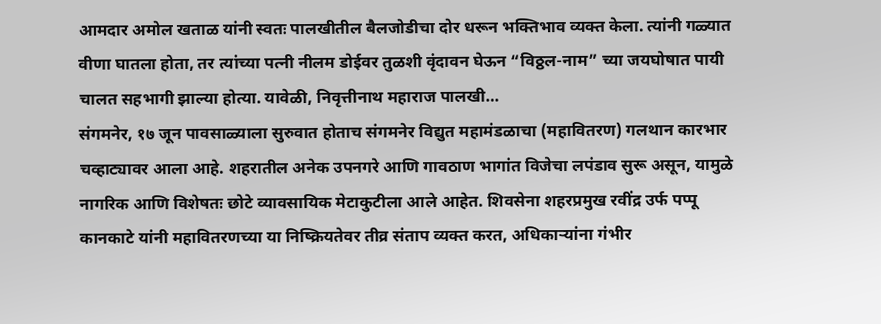आमदार अमोल खताळ यांनी स्वतः पालखीतील बैलजोडीचा दोर धरून भक्तिभाव व्यक्त केला. त्यांनी गळ्यात वीणा घातला होता, तर त्यांच्या पत्नी नीलम डोईवर तुळशी वृंदावन घेऊन “विठ्ठल-नाम” च्या जयघोषात पायी चालत सहभागी झाल्या होत्या. यावेळी, निवृत्तीनाथ महाराज पालखी…
संगमनेर, १७ जून पावसाळ्याला सुरुवात होताच संगमनेर विद्युत महामंडळाचा (महावितरण) गलथान कारभार चव्हाट्यावर आला आहे. शहरातील अनेक उपनगरे आणि गावठाण भागांत विजेचा लपंडाव सुरू असून, यामुळे नागरिक आणि विशेषतः छोटे व्यावसायिक मेटाकुटीला आले आहेत. शिवसेना शहरप्रमुख रवींद्र उर्फ पप्पू कानकाटे यांनी महावितरणच्या या निष्क्रियतेवर तीव्र संताप व्यक्त करत, अधिकाऱ्यांना गंभीर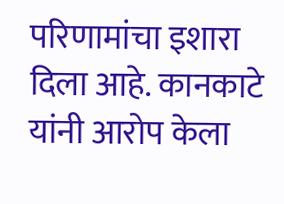परिणामांचा इशारा दिला आहे. कानकाटे यांनी आरोप केला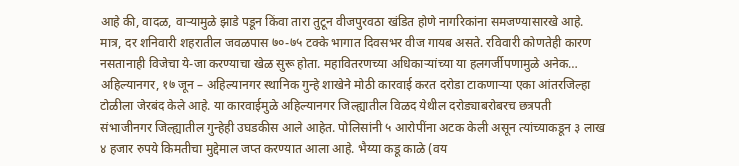आहे की, वादळ, वाऱ्यामुळे झाडे पडून किंवा तारा तुटून वीजपुरवठा खंडित होणे नागरिकांना समजण्यासारखे आहे. मात्र, दर शनिवारी शहरातील जवळपास ७०-७५ टक्के भागात दिवसभर वीज गायब असते. रविवारी कोणतेही कारण नसतानाही विजेचा ये-जा करण्याचा खेळ सुरू होता. महावितरणच्या अधिकाऱ्यांच्या या हलगर्जीपणामुळे अनेक…
अहिल्यानगर, १७ जून – अहिल्यानगर स्थानिक गुन्हे शाखेने मोठी कारवाई करत दरोडा टाकणाऱ्या एका आंतरजिल्हा टोळीला जेरबंद केले आहे. या कारवाईमुळे अहिल्यानगर जिल्ह्यातील विळद येथील दरोड्याबरोबरच छत्रपती संभाजीनगर जिल्ह्यातील गुन्हेही उघडकीस आले आहेत. पोलिसांनी ५ आरोपींना अटक केली असून त्यांच्याकडून ३ लाख ४ हजार रुपये किमतीचा मुद्देमाल जप्त करण्यात आला आहे. भैय्या कडू काळे (वय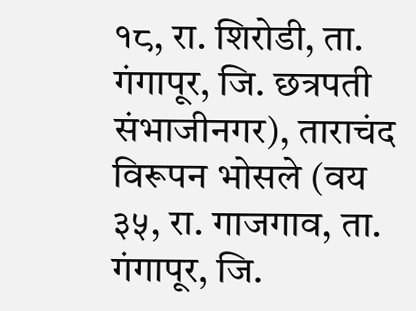१८, रा. शिरोडी, ता. गंगापूर, जि. छत्रपती संभाजीनगर), ताराचंद विरूपन भोसले (वय ३५, रा. गाजगाव, ता. गंगापूर, जि.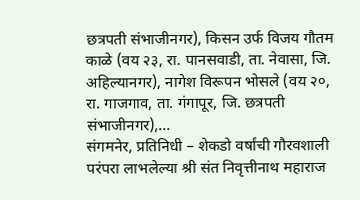छत्रपती संभाजीनगर), किसन उर्फ विजय गौतम काळे (वय २३, रा. पानसवाडी, ता. नेवासा, जि. अहिल्यानगर), नागेश विरूपन भोसले (वय २०, रा. गाजगाव, ता. गंगापूर, जि. छत्रपती संभाजीनगर),…
संगमनेर, प्रतिनिधी – शेकडो वर्षांची गौरवशाली परंपरा लाभलेल्या श्री संत निवृत्तीनाथ महाराज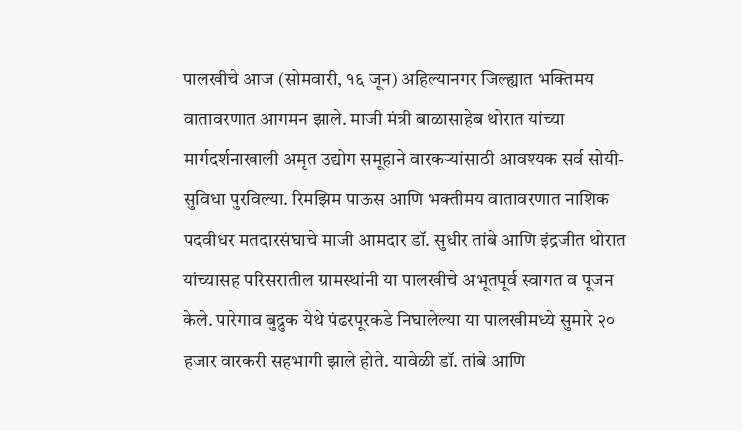पालखीचे आज (सोमवारी, १६ जून) अहिल्यानगर जिल्ह्यात भक्तिमय वातावरणात आगमन झाले. माजी मंत्री बाळासाहेब थोरात यांच्या मार्गदर्शनाखाली अमृत उद्योग समूहाने वारकऱ्यांसाठी आवश्यक सर्व सोयी-सुविधा पुरविल्या. रिमझिम पाऊस आणि भक्तीमय वातावरणात नाशिक पदवीधर मतदारसंघाचे माजी आमदार डॉ. सुधीर तांबे आणि इंद्रजीत थोरात यांच्यासह परिसरातील ग्रामस्थांनी या पालखीचे अभूतपूर्व स्वागत व पूजन केले. पारेगाव बुद्रुक येथे पंढरपूरकडे निघालेल्या या पालखीमध्ये सुमारे २० हजार वारकरी सहभागी झाले होते. यावेळी डॉ. तांबे आणि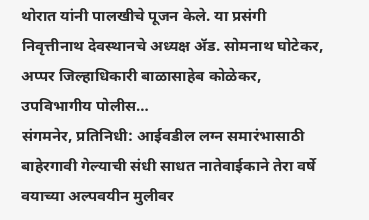थोरात यांनी पालखीचे पूजन केले. या प्रसंगी निवृत्तीनाथ देवस्थानचे अध्यक्ष ॲड. सोमनाथ घोटेकर, अप्पर जिल्हाधिकारी बाळासाहेब कोळेकर, उपविभागीय पोलीस…
संगमनेर, प्रतिनिधी: आईवडील लग्न समारंभासाठी बाहेरगावी गेल्याची संधी साधत नातेवाईकाने तेरा वर्षे वयाच्या अल्पवयीन मुलीवर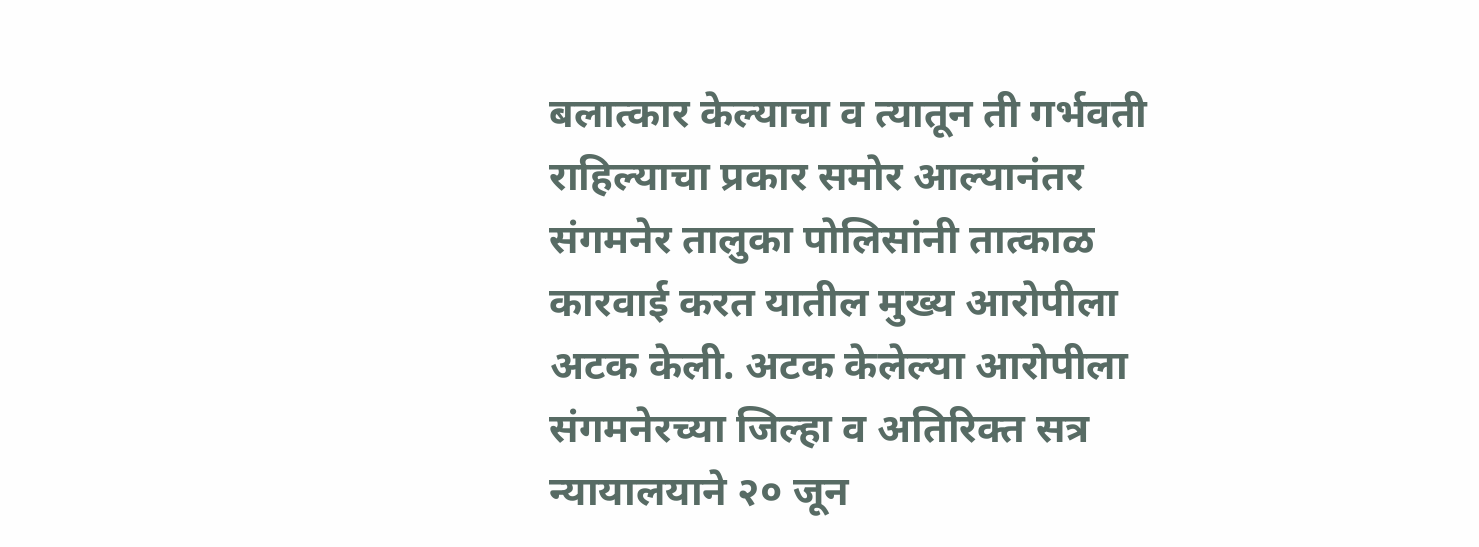बलात्कार केल्याचा व त्यातून ती गर्भवती राहिल्याचा प्रकार समोर आल्यानंतर संगमनेर तालुका पोलिसांनी तात्काळ कारवाई करत यातील मुख्य आरोपीला अटक केली. अटक केलेल्या आरोपीला संगमनेरच्या जिल्हा व अतिरिक्त सत्र न्यायालयाने २० जून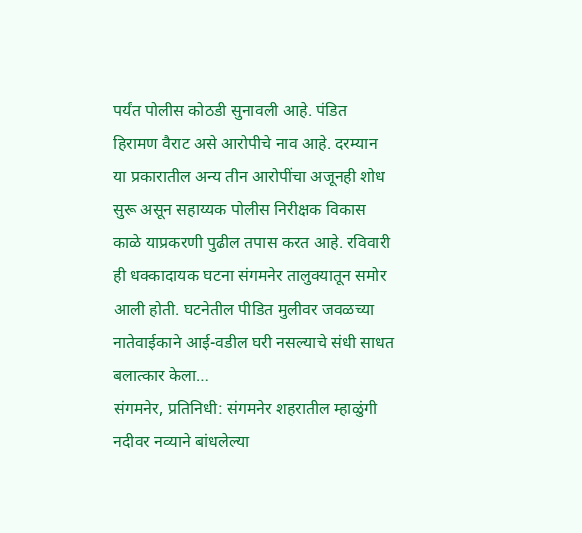पर्यंत पोलीस कोठडी सुनावली आहे. पंडित हिरामण वैराट असे आरोपीचे नाव आहे. दरम्यान या प्रकारातील अन्य तीन आरोपींचा अजूनही शोध सुरू असून सहाय्यक पोलीस निरीक्षक विकास काळे याप्रकरणी पुढील तपास करत आहे. रविवारी ही धक्कादायक घटना संगमनेर तालुक्यातून समोर आली होती. घटनेतील पीडित मुलीवर जवळच्या नातेवाईकाने आई-वडील घरी नसल्याचे संधी साधत बलात्कार केला…
संगमनेर, प्रतिनिधी: संगमनेर शहरातील म्हाळुंगी नदीवर नव्याने बांधलेल्या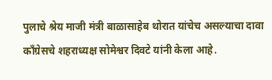पुलाचे श्रेय माजी मंत्री बाळासाहेब थोरात यांचेच असल्याचा दावा काँग्रेसचे शहराध्यक्ष सोमेश्वर दिवटे यांनी केला आहे.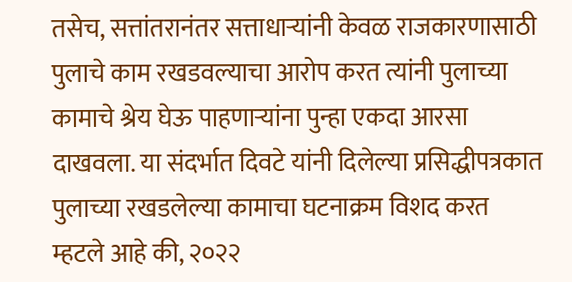तसेच, सत्तांतरानंतर सत्ताधाऱ्यांनी केवळ राजकारणासाठी पुलाचे काम रखडवल्याचा आरोप करत त्यांनी पुलाच्या कामाचे श्रेय घेऊ पाहणाऱ्यांना पुन्हा एकदा आरसा दाखवला. या संदर्भात दिवटे यांनी दिलेल्या प्रसिद्धीपत्रकात पुलाच्या रखडलेल्या कामाचा घटनाक्रम विशद करत म्हटले आहे की, २०२२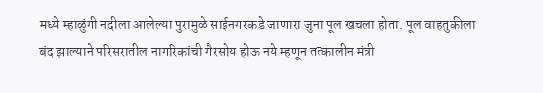मध्ये म्हाळुंगी नदीला आलेल्या पुरामुळे साईनगरकडे जाणारा जुना पूल खचला होता. पूल वाहतुकीला बंद झाल्याने परिसरातील नागरिकांची गैरसोय होऊ नये म्हणून तत्कालीन मंत्री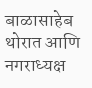बाळासाहेब थोरात आणि नगराध्यक्ष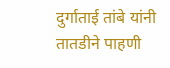दुर्गाताई तांबे यांनी तातडीने पाहणी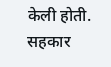केली होती. सहकार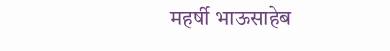महर्षी भाऊसाहेब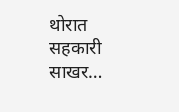थोरात सहकारी साखर…